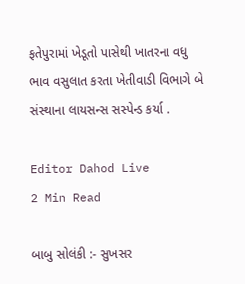ફતેપુરામાં ખેડૂતો પાસેથી ખાતરના વધુ ભાવ વસુલાત કરતા ખેતીવાડી વિભાગે બે સંસ્થાના લાયસન્સ સસ્પેન્ડ કર્યા .

Editor Dahod Live
2 Min Read

બાબુ સોલંકી :- સુખસર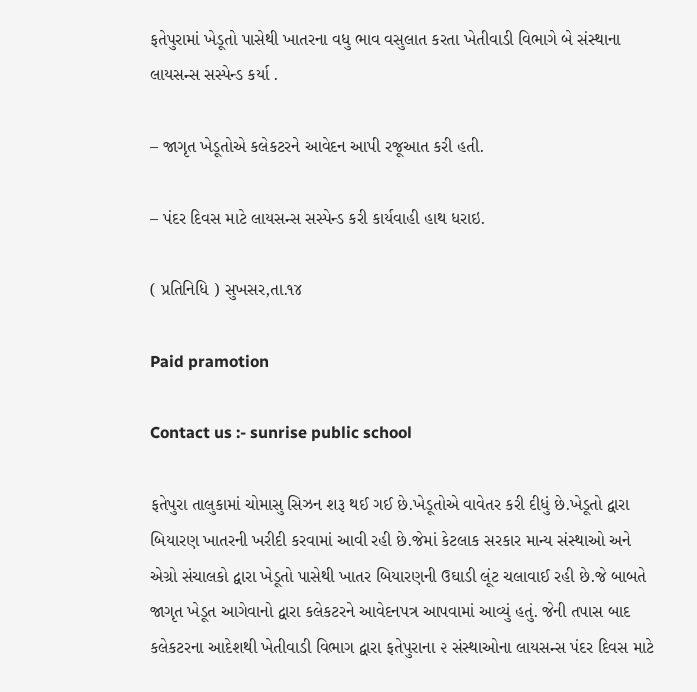ફતેપુરામાં ખેડૂતો પાસેથી ખાતરના વધુ ભાવ વસુલાત કરતા ખેતીવાડી વિભાગે બે સંસ્થાના લાયસન્સ સસ્પેન્ડ કર્યા .

– જાગૃત ખેડૂતોએ કલેકટરને આવેદન આપી રજૂઆત કરી હતી.

– પંદર દિવસ માટે લાયસન્સ સસ્પેન્ડ કરી કાર્યવાહી હાથ ધરાઇ.

( પ્રતિનિધિ ) સુખસર,તા.૧૪

Paid pramotion

Contact us :- sunrise public school

ફતેપુરા તાલુકામાં ચોમાસુ સિઝન શરૂ થઈ ગઈ છે.ખેડૂતોએ વાવેતર કરી દીધું છે.ખેડૂતો દ્વારા બિયારણ ખાતરની ખરીદી કરવામાં આવી રહી છે.જેમાં કેટલાક સરકાર માન્ય સંસ્થાઓ અને એગ્રો સંચાલકો દ્વારા ખેડૂતો પાસેથી ખાતર બિયારણની ઉઘાડી લૂંટ ચલાવાઈ રહી છે.જે બાબતે જાગૃત ખેડૂત આગેવાનો દ્વારા કલેકટરને આવેદનપત્ર આપવામાં આવ્યું હતું. જેની તપાસ બાદ કલેકટરના આદેશથી ખેતીવાડી વિભાગ દ્વારા ફતેપુરાના ૨ સંસ્થાઓના લાયસન્સ પંદર દિવસ માટે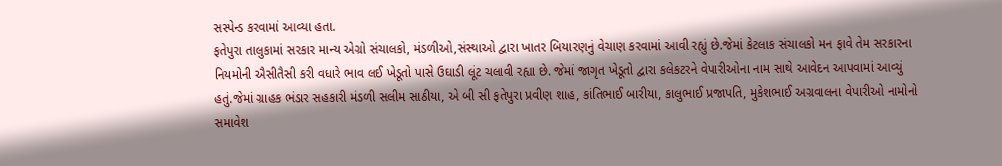સસ્પેન્ડ કરવામાં આવ્યા હતા.
ફતેપુરા તાલુકામાં સરકાર માન્ય એગ્રો સંચાલકો, મંડળીઓ,સંસ્થાઓ દ્વારા ખાતર બિયારણનું વેચાણ કરવામાં આવી રહ્યું છે.જેમાં કેટલાક સંચાલકો મન ફાવે તેમ સરકારના નિયમોની ઐસીતૈસી કરી વધારે ભાવ લઈ ખેડૂતો પાસે ઉઘાડી લૂંટ ચલાવી રહ્યા છે. જેમાં જાગૃત ખેડૂતો દ્વારા કલેકટરને વેપારીઓના નામ સાથે આવેદન આપવામાં આવ્યું હતું.જેમાં ગ્રાહક ભંડાર સહકારી મંડળી સલીમ સાઠીયા, એ બી સી ફતેપુરા પ્રવીણ શાહ, કાંતિભાઈ બારીયા, કાલુભાઈ પ્રજાપતિ, મુકેશભાઈ અગ્રવાલના વેપારીઓ નામોનો સમાવેશ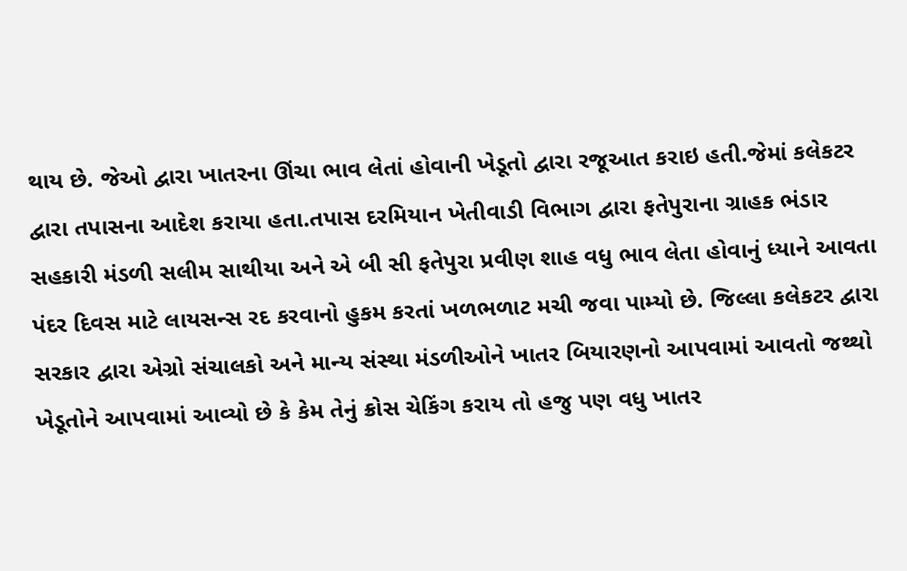થાય છે. જેઓ દ્વારા ખાતરના ઊંચા ભાવ લેતાં હોવાની ખેડૂતો દ્વારા રજૂઆત કરાઇ હતી.જેમાં કલેકટર દ્વારા તપાસના આદેશ કરાયા હતા.તપાસ દરમિયાન ખેતીવાડી વિભાગ દ્વારા ફતેપુરાના ગ્રાહક ભંડાર સહકારી મંડળી સલીમ સાથીયા અને એ બી સી ફતેપુરા પ્રવીણ શાહ વધુ ભાવ લેતા હોવાનું ધ્યાને આવતા પંદર દિવસ માટે લાયસન્સ રદ કરવાનો હુકમ કરતાં ખળભળાટ મચી જવા પામ્યો છે. જિલ્લા કલેકટર દ્વારા સરકાર દ્વારા એગ્રો સંચાલકો અને માન્ય સંસ્થા મંડળીઓને ખાતર બિયારણનો આપવામાં આવતો જથ્થો ખેડૂતોને આપવામાં આવ્યો છે કે કેમ તેનું ક્રોસ ચેકિંગ કરાય તો હજુ પણ વધુ ખાતર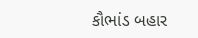કૌભાંડ બહાર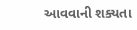આવવાની શક્યતા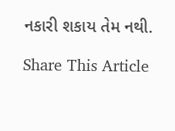નકારી શકાય તેમ નથી.

Share This Article